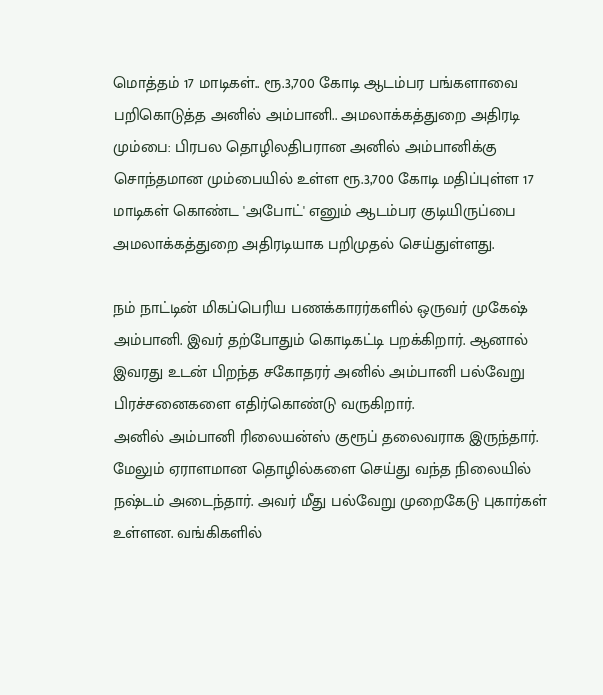மொத்தம் 17 மாடிகள்.. ரூ.3,700 கோடி ஆடம்பர பங்களாவை பறிகொடுத்த அனில் அம்பானி.. அமலாக்கத்துறை அதிரடி
மும்பை: பிரபல தொழிலதிபரான அனில் அம்பானிக்கு சொந்தமான மும்பையில் உள்ள ரூ.3,700 கோடி மதிப்புள்ள 17 மாடிகள் கொண்ட 'அபோட்' எனும் ஆடம்பர குடியிருப்பை அமலாக்கத்துறை அதிரடியாக பறிமுதல் செய்துள்ளது.

நம் நாட்டின் மிகப்பெரிய பணக்காரர்களில் ஒருவர் முகேஷ் அம்பானி. இவர் தற்போதும் கொடிகட்டி பறக்கிறார். ஆனால் இவரது உடன் பிறந்த சகோதரர் அனில் அம்பானி பல்வேறு பிரச்சனைகளை எதிர்கொண்டு வருகிறார்.
அனில் அம்பானி ரிலையன்ஸ் குரூப் தலைவராக இருந்தார். மேலும் ஏராளமான தொழில்களை செய்து வந்த நிலையில் நஷ்டம் அடைந்தார். அவர் மீது பல்வேறு முறைகேடு புகார்கள் உள்ளன. வங்கிகளில்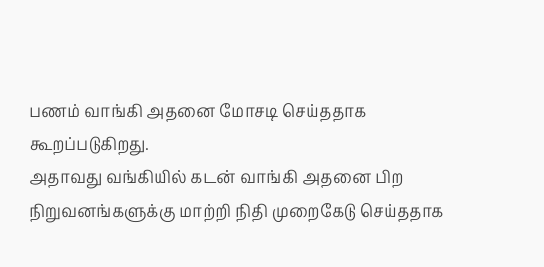பணம் வாங்கி அதனை மோசடி செய்ததாக கூறப்படுகிறது.
அதாவது வங்கியில் கடன் வாங்கி அதனை பிற நிறுவனங்களுக்கு மாற்றி நிதி முறைகேடு செய்ததாக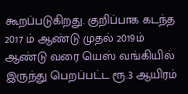கூறப்படுகிறது. குறிப்பாக கடந்த 2017 ம் ஆண்டு முதல் 2019ம் ஆண்டு வரை யெஸ் வங்கியில் இருந்து பெறப்பட்ட ரூ.3 ஆயிரம்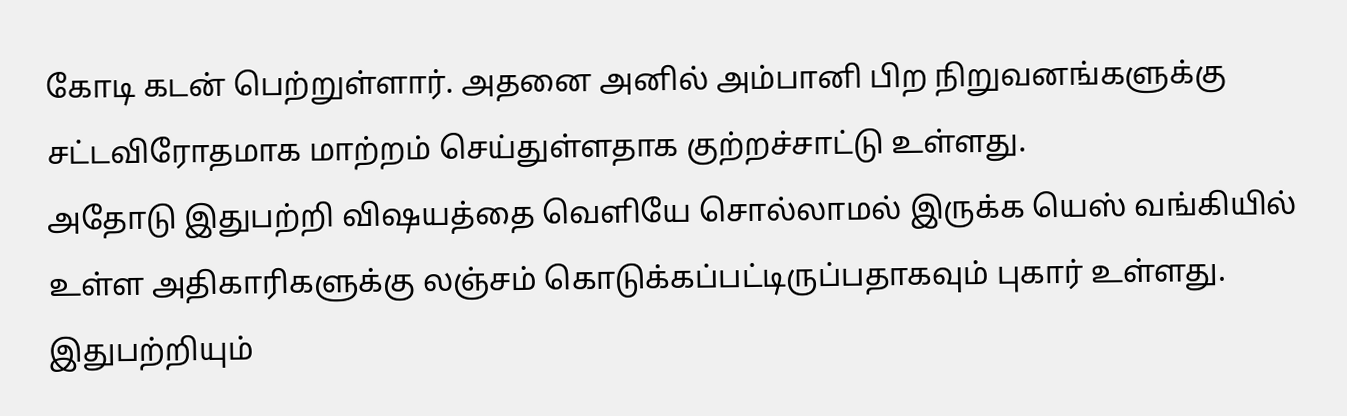கோடி கடன் பெற்றுள்ளார். அதனை அனில் அம்பானி பிற நிறுவனங்களுக்கு சட்டவிரோதமாக மாற்றம் செய்துள்ளதாக குற்றச்சாட்டு உள்ளது.
அதோடு இதுபற்றி விஷயத்தை வெளியே சொல்லாமல் இருக்க யெஸ் வங்கியில் உள்ள அதிகாரிகளுக்கு லஞ்சம் கொடுக்கப்பட்டிருப்பதாகவும் புகார் உள்ளது. இதுபற்றியும்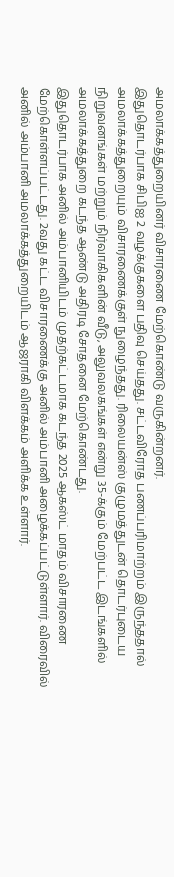அமலாக்கத்துறையினர் விசாரணை மேற்கொண்டு வருகின்றனர்.
இதுதொடர்பாக சிபிஐ 2 வழக்குகளை பதிவு செய்தது. சட்டவிரோத பணப்பரிமாற்றம் இருந்ததால் அமலாக்கத்துறையும் விசாரணைக்குள் நுழைந்தது. ரிலையன்ஸ் குழுமத்துடன் தொடர்புடைய நிறுவனங்கள் மற்றும் நிர்வாகிகளின் வீடு, அலுவலகங்கள் என்று 35-க்கும் மேற்பட்ட இடங்களில் அமலாக்கத்துறை கடந்த ஆண்டு அதிரடி சோதனை மேற்கொண்டது.
இதுதொடர்பாக அனில் அம்பானியிடம் முதற்கட்டமாக கடந்த 2025 ஆகஸ்ட் மாதம் விசாரணை மேற்கொள்ளப்பட்டது. 2வது கட்ட விசாரணைக்கு அனில் அம்பானி அழைக்கப்பட்டுள்ளார். விரைவில் அனில் அம்பானி அமலாக்கத்துறையிடம் ஆஜராகி விளக்கம் அளிக்க உள்ளார்.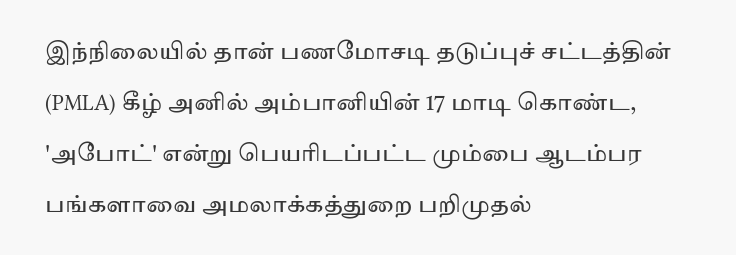இந்நிலையில் தான் பணமோசடி தடுப்புச் சட்டத்தின் (PMLA) கீழ் அனில் அம்பானியின் 17 மாடி கொண்ட, 'அபோட்' என்று பெயரிடப்பட்ட மும்பை ஆடம்பர பங்களாவை அமலாக்கத்துறை பறிமுதல்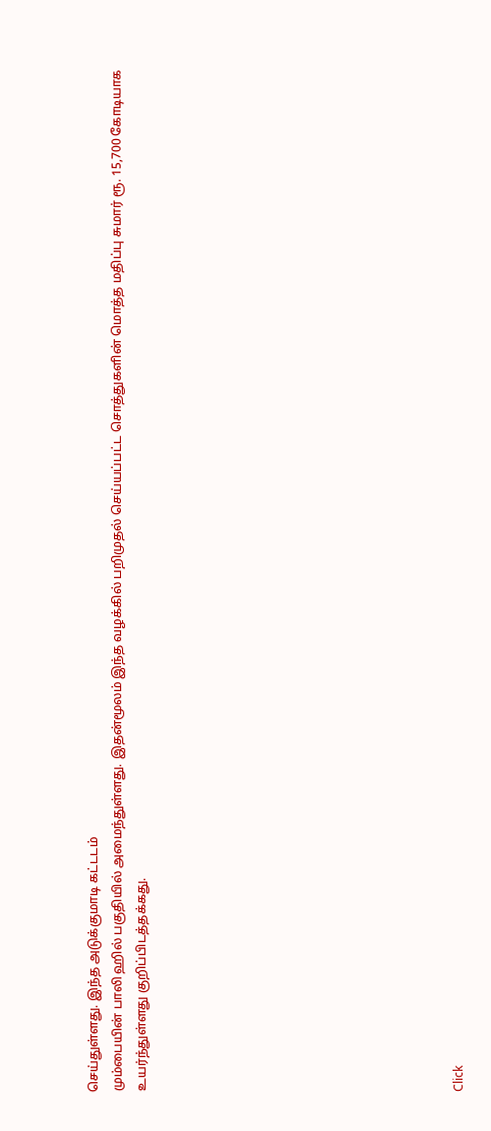செய்துள்ளது. இந்த அடுக்குமாடி கட்டடம்
மும்பையின் பாலி ஹில் பகுதியில் அமைந்துள்ளது. இதன்மூலம் இந்த வழக்கில் பறிமுதல் செய்யப்பட்ட சொத்துகளின் மொத்த மதிப்பு சுமார் ரூ. 15,700 கோடியாக உயர்ந்துள்ளது குறிப்பிடத்தக்கது.












Click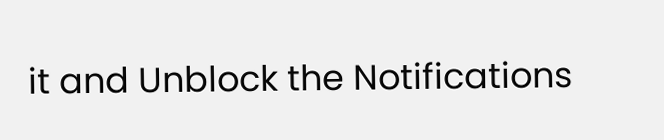it and Unblock the Notifications